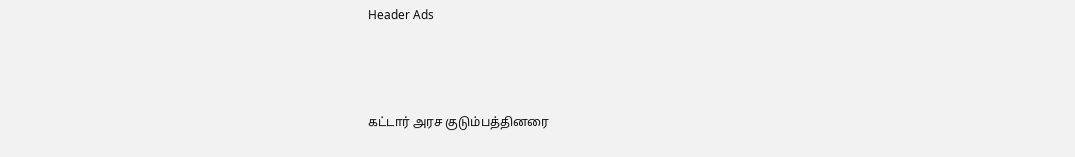Header Ads



கட்டார் அரச குடும்பத்தினரை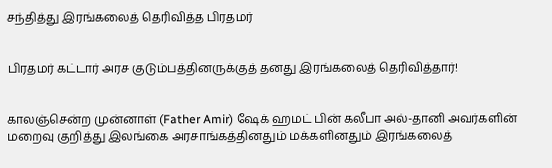சந்தித்து இரங்கலைத் தெரிவித்த பிரதமர்


பிரதமர் கட்டார் அரச குடும்பத்தினருக்குத் தனது இரங்கலைத் தெரிவித்தார்!


காலஞ்சென்ற முன்னாள் (Father Amir) ஷேக் ஹமட் பின் கலீபா அல்-தானி அவர்களின் மறைவு குறித்து இலங்கை அரசாங்கத்தினதும் மக்களினதும் இரங்கலைத்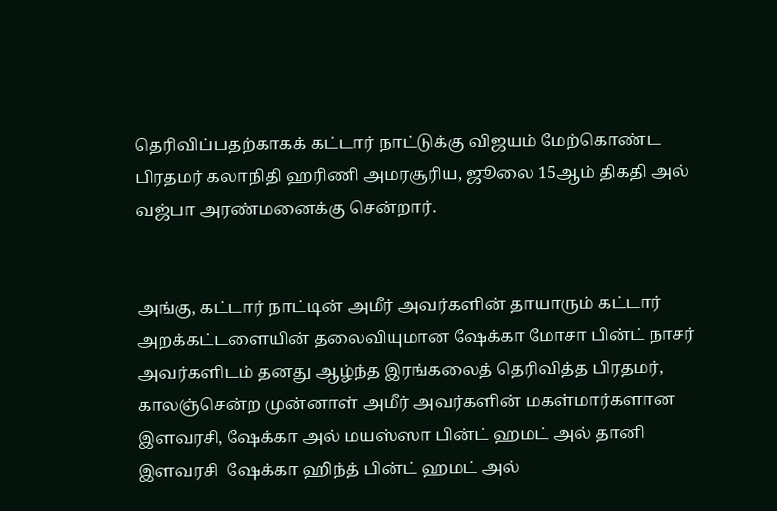தெரிவிப்பதற்காகக் கட்டார் நாட்டுக்கு விஜயம் மேற்கொண்ட பிரதமர் கலாநிதி ஹரிணி அமரசூரிய, ஜூலை 15ஆம் திகதி அல் வஜ்பா அரண்மனைக்கு சென்றார்.


அங்கு, கட்டார் நாட்டின் அமீர் அவர்களின் தாயாரும் கட்டார் அறக்கட்டளையின் தலைவியுமான ஷேக்கா மோசா பின்ட் நாசர் அவர்களிடம் தனது ஆழ்ந்த இரங்கலைத் தெரிவித்த பிரதமர், காலஞ்சென்ற முன்னாள் அமீர் அவர்களின் மகள்மார்களான இளவரசி, ஷேக்கா அல் மயஸ்ஸா பின்ட் ஹமட் அல் தானி இளவரசி  ஷேக்கா ஹிந்த் பின்ட் ஹமட் அல்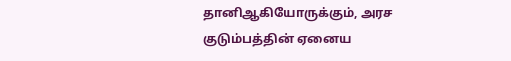தானிஆகியோருக்கும், அரச குடும்பத்தின் ஏனைய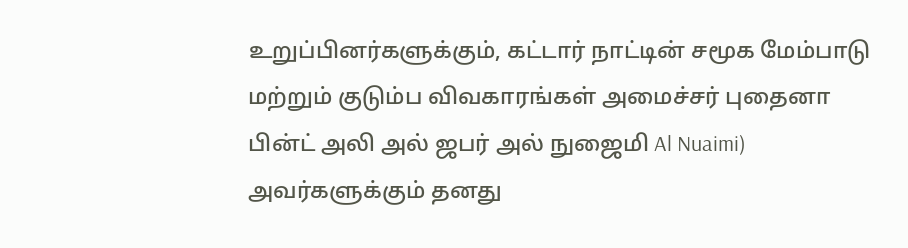உறுப்பினர்களுக்கும், கட்டார் நாட்டின் சமூக மேம்பாடு மற்றும் குடும்ப விவகாரங்கள் அமைச்சர் புதைனா பின்ட் அலி அல் ஜபர் அல் நுஜைமி Al Nuaimi) அவர்களுக்கும் தனது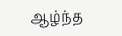ஆழ்ந்த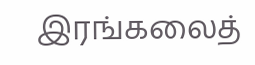இரங்கலைத்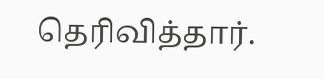தெரிவித்தார்.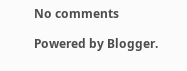No comments

Powered by Blogger.